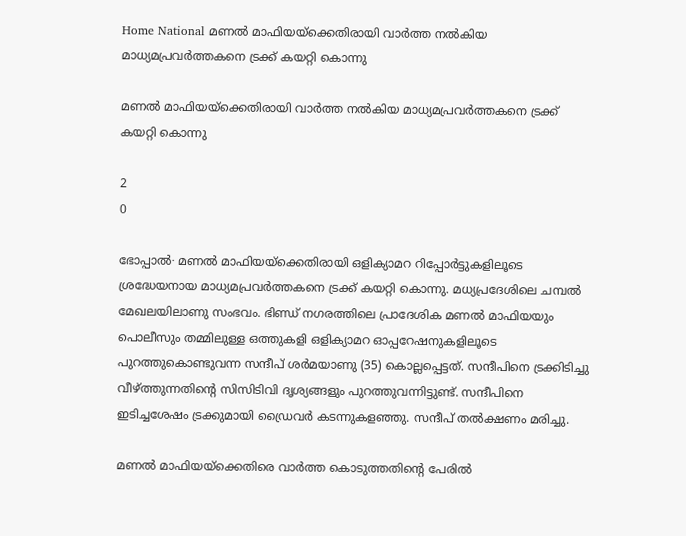Home National മണൽ മാഫിയയ്ക്കെതിരായി വാർത്ത നൽകിയ മാധ്യമപ്രവർത്തകനെ ട്രക്ക് കയറ്റി കൊന്നു

മണൽ മാഫിയയ്ക്കെതിരായി വാർത്ത നൽകിയ മാധ്യമപ്രവർത്തകനെ ട്രക്ക് കയറ്റി കൊന്നു

2
0

ഭോപ്പാൽ∙ മണൽ മാഫിയയ്ക്കെതിരായി ഒളിക്യാമറ റിപ്പോർട്ടുകളിലൂടെ ശ്രദ്ധേയനായ മാധ്യമപ്രവർത്തകനെ ട്രക്ക് കയറ്റി കൊന്നു. മധ്യപ്രദേശിലെ ചമ്പൽ മേഖലയിലാണു സംഭവം. ഭിണ്ഡ് നഗരത്തിലെ പ്രാദേശിക മണൽ മാഫിയയും പൊലീസും തമ്മിലുള്ള ഒത്തുകളി ഒളിക്യാമറ ഓപ്പറേഷനുകളിലൂടെ പുറത്തുകൊണ്ടുവന്ന സന്ദീപ് ശർമയാണു (35) കൊല്ലപ്പെട്ടത്. സന്ദീപിനെ ട്രക്കിടിച്ചു വീഴ്ത്തുന്നതിന്റെ സിസിടിവി ദൃശ്യങ്ങളും പുറത്തുവന്നിട്ടുണ്ട്. സന്ദീപിനെ ഇടിച്ചശേഷം ട്രക്കുമായി ഡ്രൈവർ കടന്നുകളഞ്ഞു. സന്ദീപ് തൽക്ഷണം മരിച്ചു.

മണൽ മാഫിയയ്ക്കെതിരെ വാർത്ത കൊടുത്തതിന്റെ പേരിൽ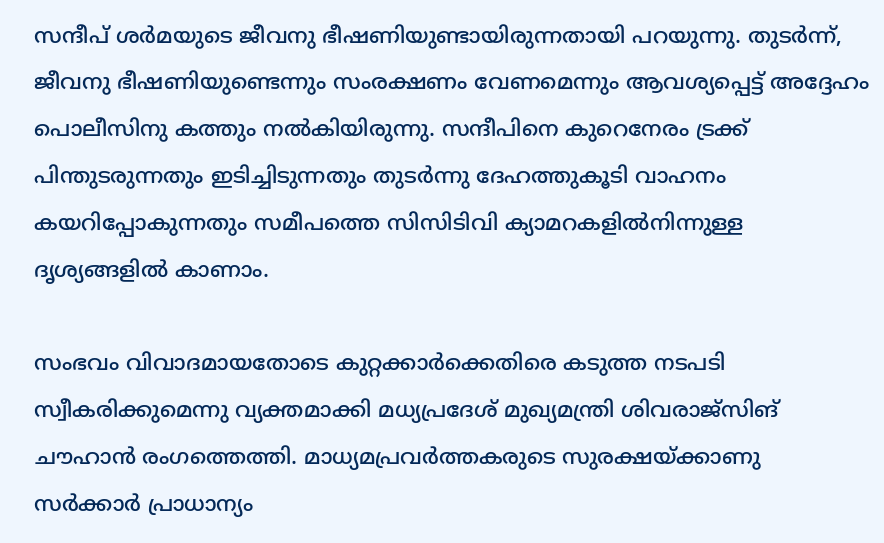സന്ദീപ് ശർമയുടെ ജീവനു ഭീഷണിയുണ്ടായിരുന്നതായി പറയുന്നു. തുടർന്ന്, ജീവനു ഭീഷണിയുണ്ടെന്നും സംരക്ഷണം വേണമെന്നും ആവശ്യപ്പെട്ട് അദ്ദേഹം പൊലീസിനു കത്തും നൽകിയിരുന്നു. സന്ദീപിനെ കുറെനേരം ട്രക്ക് പിന്തുടരുന്നതും ഇടിച്ചിടുന്നതും തുടർന്നു ദേഹത്തുകൂടി വാഹനം കയറിപ്പോകുന്നതും സമീപത്തെ സിസിടിവി ക്യാമറകളിൽനിന്നുള്ള ദൃശ്യങ്ങളിൽ കാണാം.

സംഭവം വിവാദമായതോടെ കുറ്റക്കാർക്കെതിരെ കടുത്ത നടപടി സ്വീകരിക്കുമെന്നു വ്യക്തമാക്കി മധ്യപ്രദേശ് മുഖ്യമന്ത്രി ശിവരാജ്സിങ് ചൗഹാൻ രംഗത്തെത്തി. മാധ്യമപ്രവർത്തകരുടെ സുരക്ഷയ്ക്കാണു സർക്കാർ പ്രാധാന്യം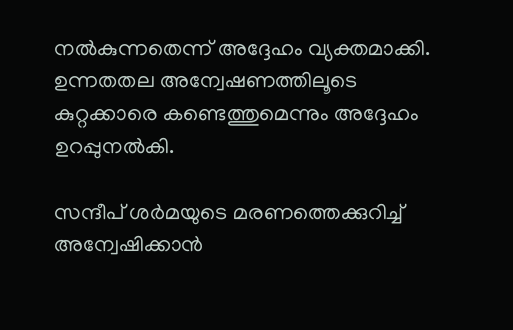നൽകുന്നതെന്ന് അദ്ദേഹം വ്യക്തമാക്കി. ഉന്നതതല അന്വേഷണത്തിലൂടെ കുറ്റക്കാരെ കണ്ടെത്തുമെന്നും അദ്ദേഹം ഉറപ്പുനൽകി.

സന്ദീപ് ശർമയുടെ മരണത്തെക്കുറിച്ച് അന്വേഷിക്കാൻ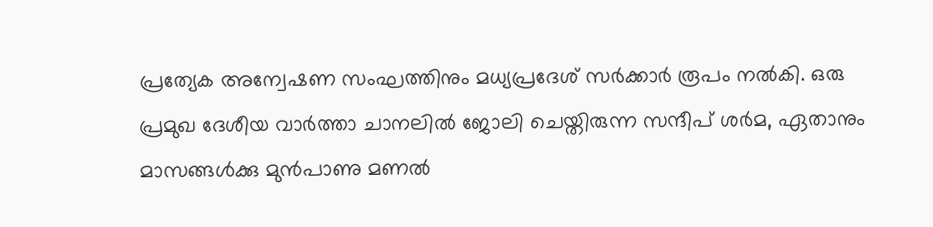പ്രത്യേക അന്വേഷണ സംഘത്തിനും മധ്യപ്രദേശ് സർക്കാർ രൂപം നൽകി. ഒരു പ്രമുഖ ദേശീയ വാർത്താ ചാനലിൽ ജോലി ചെയ്തിരുന്ന സന്ദീപ് ശർമ, ഏതാനും മാസങ്ങൾക്കു മുൻപാണു മണൽ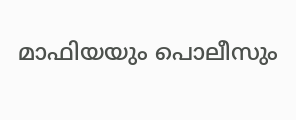മാഫിയയും പൊലീസും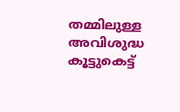തമ്മിലുള്ള അവിശുദ്ധ കൂട്ടുകെട്ട്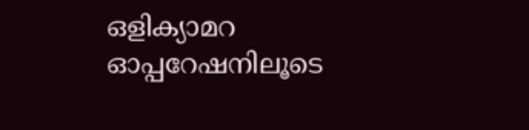ഒളിക്യാമറ ഓപ്പറേഷനിലൂടെ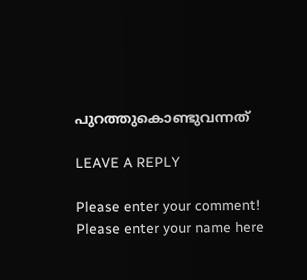പുറത്തുകൊണ്ടുവന്നത്

LEAVE A REPLY

Please enter your comment!
Please enter your name here